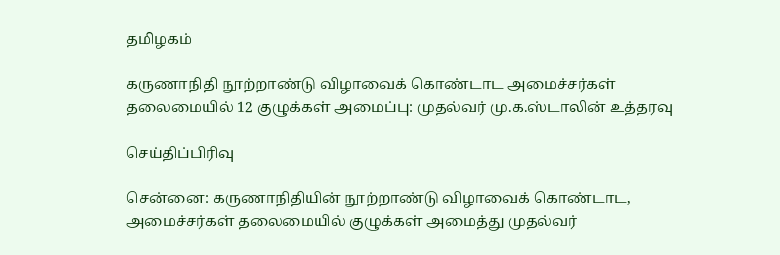தமிழகம்

கருணாநிதி நூற்றாண்டு விழாவைக் கொண்டாட அமைச்சர்கள் தலைமையில் 12 குழுக்கள் அமைப்பு: முதல்வர் மு.க.ஸ்டாலின் உத்தரவு

செய்திப்பிரிவு

சென்னை: கருணாநிதியின் நூற்றாண்டு விழாவைக் கொண்டாட, அமைச்சர்கள் தலைமையில் குழுக்கள் அமைத்து முதல்வர்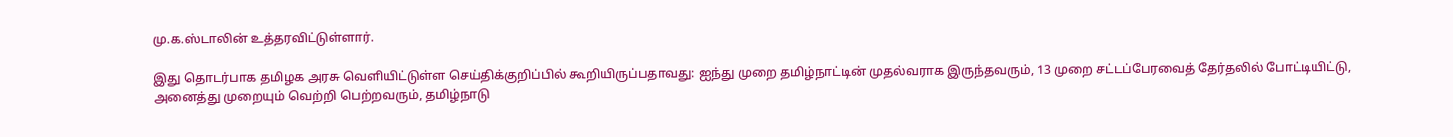மு.க.ஸ்டாலின் உத்தரவிட்டுள்ளார்.

இது தொடர்பாக தமிழக அரசு வெளியிட்டுள்ள செய்திக்குறிப்பில் கூறியிருப்பதாவது: ஐந்து முறை தமிழ்நாட்டின் முதல்வராக இருந்தவரும், 13 முறை சட்டப்பேரவைத் தேர்தலில் போட்டியிட்டு, அனைத்து முறையும் வெற்றி பெற்றவரும், தமிழ்நாடு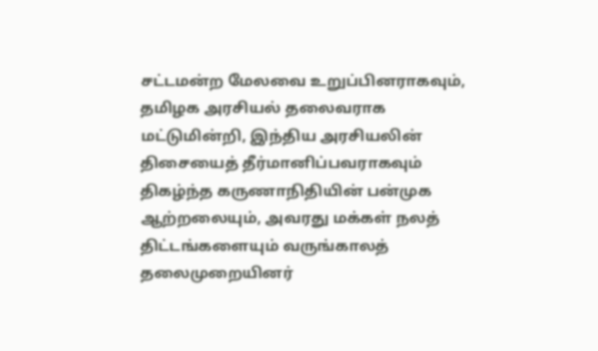சட்டமன்ற மேலவை உறுப்பினராகவும், தமிழக அரசியல் தலைவராக மட்டுமின்றி, இந்திய அரசியலின் திசையைத் தீர்மானிப்பவராகவும் திகழ்ந்த கருணாநிதியின் பன்முக ஆற்றலையும், அவரது மக்கள் நலத் திட்டங்களையும் வருங்காலத் தலைமுறையினர்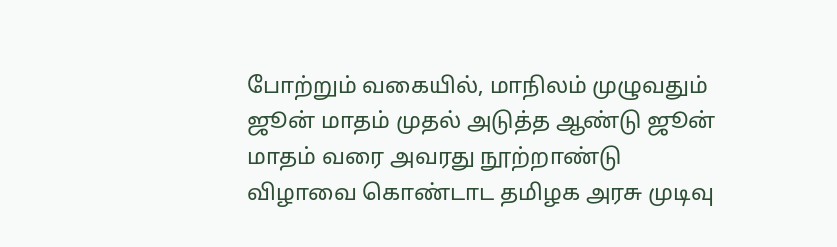போற்றும் வகையில், மாநிலம் முழுவதும் ஜூன் மாதம் முதல் அடுத்த ஆண்டு ஜூன் மாதம் வரை அவரது நூற்றாண்டு விழாவை கொண்டாட தமிழக அரசு முடிவு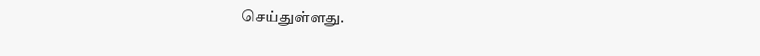செய்துள்ளது.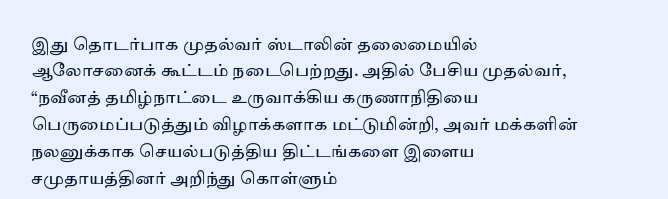இது தொடர்பாக முதல்வர் ஸ்டாலின் தலைமையில் ஆலோசனைக் கூட்டம் நடைபெற்றது. அதில் பேசிய முதல்வர், “நவீனத் தமிழ்நாட்டை உருவாக்கிய கருணாநிதியை பெருமைப்படுத்தும் விழாக்களாக மட்டுமின்றி, அவர் மக்களின் நலனுக்காக செயல்படுத்திய திட்டங்களை இளைய சமுதாயத்தினர் அறிந்து கொள்ளும்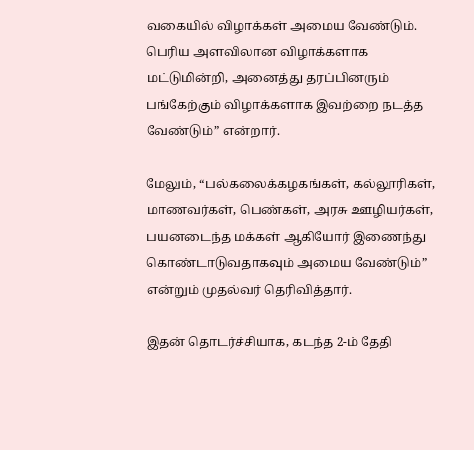வகையில் விழாக்கள் அமைய வேண்டும். பெரிய அளவிலான விழாக்களாக மட்டுமின்றி, அனைத்து தரப்பினரும் பங்கேற்கும் விழாக்களாக இவற்றை நடத்த வேண்டும்” என்றார்.

மேலும், “பல்கலைக்கழகங்கள், கல்லூரிகள், மாணவர்கள், பெண்கள், அரசு ஊழியர்கள், பயனடைந்த மக்கள் ஆகியோர் இணைந்து கொண்டாடுவதாகவும் அமைய வேண்டும்” என்றும் முதல்வர் தெரிவித்தார்.

இதன் தொடர்ச்சியாக, கடந்த 2-ம் தேதி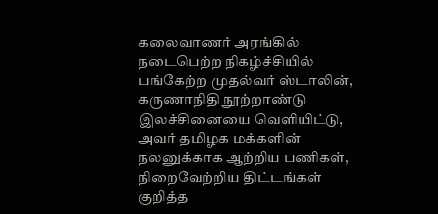கலைவாணர் அரங்கில் நடைபெற்ற நிகழ்ச்சியில் பங்கேற்ற முதல்வர் ஸ்டாலின், கருணாநிதி நூற்றாண்டு இலச்சினையை வெளியிட்டு, அவர் தமிழக மக்களின் நலனுக்காக ஆற்றிய பணிகள், நிறைவேற்றிய திட்டங்கள் குறித்த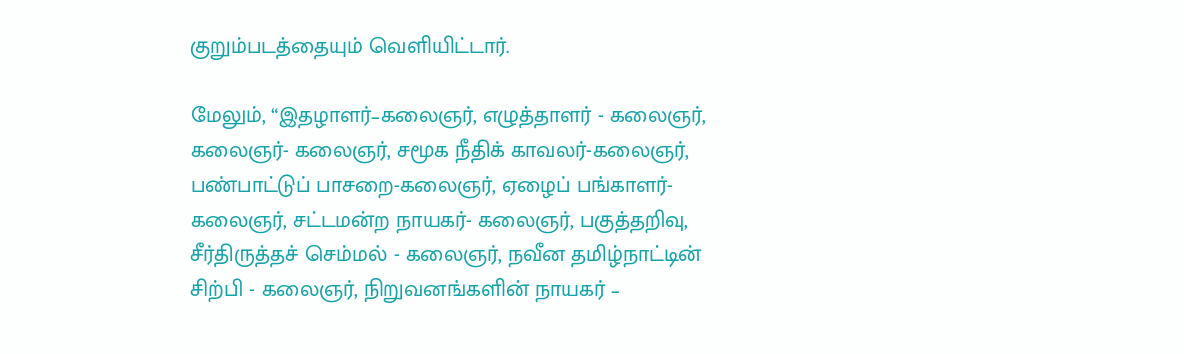குறும்படத்தையும் வெளியிட்டார்.

மேலும், “இதழாளர்–கலைஞர், எழுத்தாளர் - கலைஞர், கலைஞர்- கலைஞர், சமூக நீதிக் காவலர்-கலைஞர், பண்பாட்டுப் பாசறை-கலைஞர், ஏழைப் பங்காளர்-கலைஞர், சட்டமன்ற நாயகர்- கலைஞர், பகுத்தறிவு, சீர்திருத்தச் செம்மல் - கலைஞர், நவீன தமிழ்நாட்டின் சிற்பி - கலைஞர், நிறுவனங்களின் நாயகர் –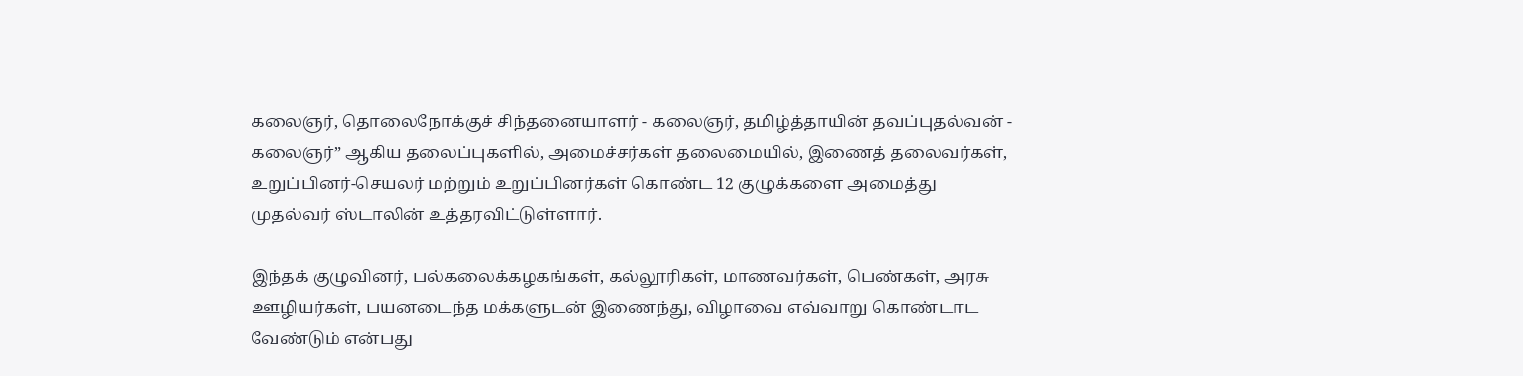கலைஞர், தொலைநோக்குச் சிந்தனையாளர் - கலைஞர், தமிழ்த்தாயின் தவப்புதல்வன் - கலைஞர்” ஆகிய தலைப்புகளில், அமைச்சர்கள் தலைமையில், இணைத் தலைவர்கள், உறுப்பினர்-செயலர் மற்றும் உறுப்பினர்கள் கொண்ட 12 குழுக்களை அமைத்து முதல்வர் ஸ்டாலின் உத்தரவிட்டுள்ளார்.

இந்தக் குழுவினர், பல்கலைக்கழகங்கள், கல்லூரிகள், மாணவர்கள், பெண்கள், அரசு ஊழியர்கள், பயனடைந்த மக்களுடன் இணைந்து, விழாவை எவ்வாறு கொண்டாட வேண்டும் என்பது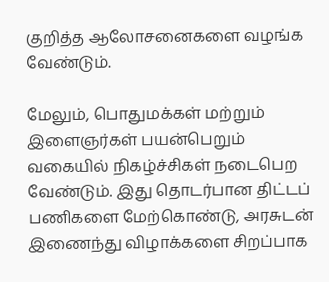குறித்த ஆலோசனைகளை வழங்க வேண்டும்.

மேலும், பொதுமக்கள் மற்றும் இளைஞர்கள் பயன்பெறும் வகையில் நிகழ்ச்சிகள் நடைபெற வேண்டும். இது தொடர்பான திட்டப் பணிகளை மேற்கொண்டு, அரசுடன் இணைந்து விழாக்களை சிறப்பாக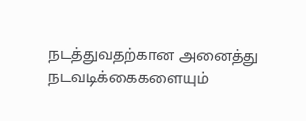நடத்துவதற்கான அனைத்து நடவடிக்கைகளையும்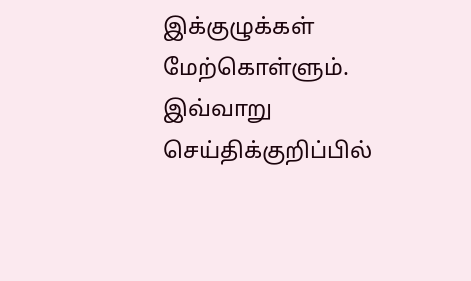இக்குழுக்கள் மேற்கொள்ளும். இவ்வாறு செய்திக்குறிப்பில்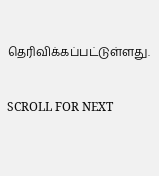தெரிவிக்கப்பட்டுள்ளது.


SCROLL FOR NEXT